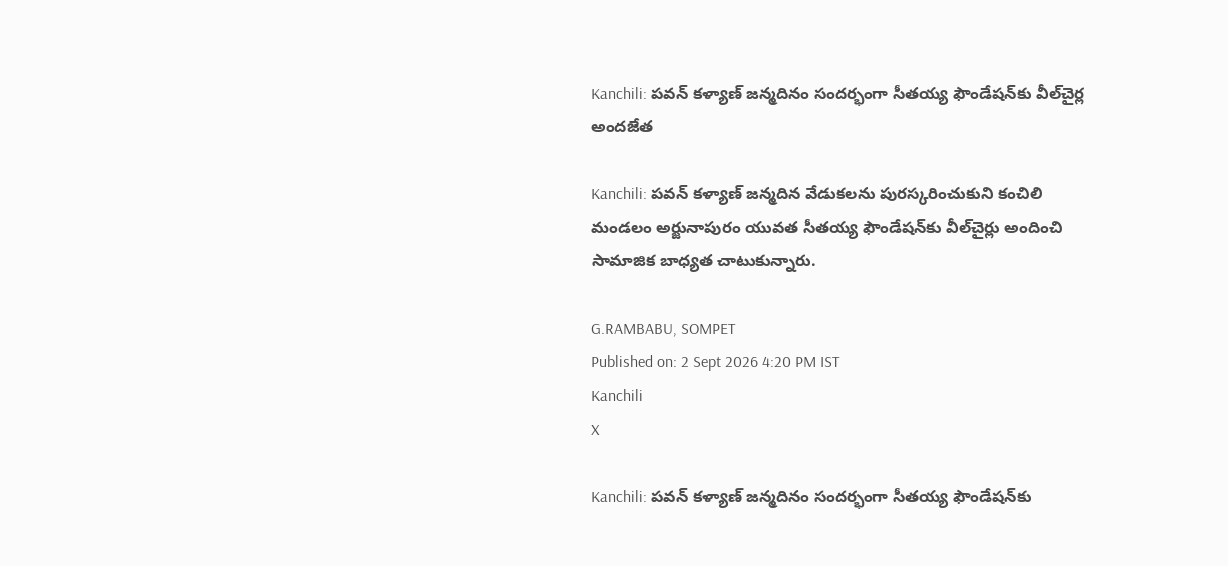Kanchili: పవన్ కళ్యాణ్ జన్మదినం సందర్భంగా సీతయ్య ఫౌండేషన్‌కు వీల్‌చైర్ల అందజేత

Kanchili: పవన్ కళ్యాణ్ జన్మదిన వేడుకలను పురస్కరించుకుని కంచిలి మండలం అర్జునాపురం యువత సీతయ్య ఫౌండేషన్‌కు వీల్‌చైర్లు అందించి సామాజిక బాధ్యత చాటుకున్నారు.

G.RAMBABU, SOMPET
Published on: 2 Sept 2026 4:20 PM IST
Kanchili
X

Kanchili: పవన్ కళ్యాణ్ జన్మదినం సందర్భంగా సీతయ్య ఫౌండేషన్‌కు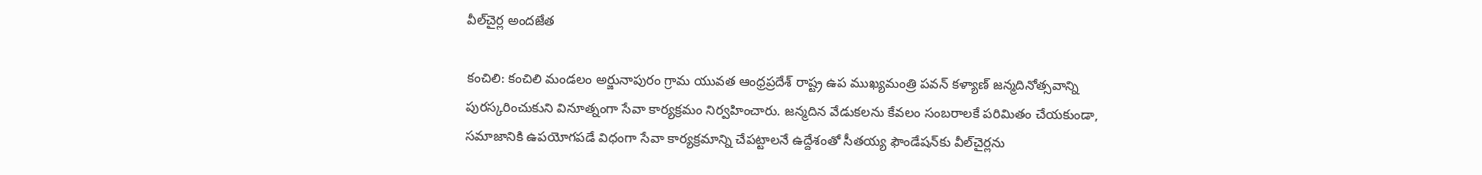వీల్‌చైర్ల అందజేత

కంచిలి: కంచిలి మండలం అర్జునాపురం గ్రామ యువత ఆంధ్రప్రదేశ్ రాష్ట్ర ఉప ముఖ్యమంత్రి పవన్ కళ్యాణ్ జన్మదినోత్సవాన్ని పురస్కరించుకుని వినూత్నంగా సేవా కార్యక్రమం నిర్వహించారు. జన్మదిన వేడుకలను కేవలం సంబరాలకే పరిమితం చేయకుండా, సమాజానికి ఉపయోగపడే విధంగా సేవా కార్యక్రమాన్ని చేపట్టాలనే ఉద్దేశంతో సీతయ్య ఫౌండేషన్‌కు వీల్‌చైర్లను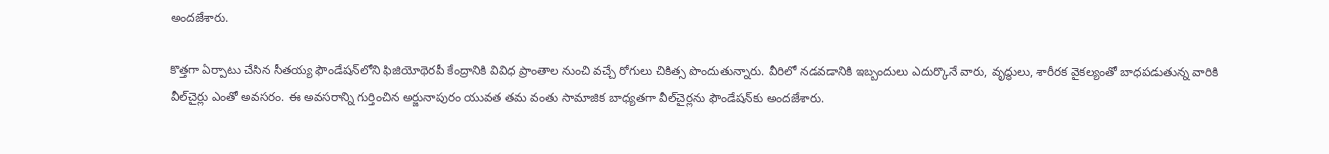అందజేశారు.

కొత్తగా ఏర్పాటు చేసిన సీతయ్య ఫౌండేషన్‌లోని ఫిజియోథెరపీ కేంద్రానికి వివిధ ప్రాంతాల నుంచి వచ్చే రోగులు చికిత్స పొందుతున్నారు. వీరిలో నడవడానికి ఇబ్బందులు ఎదుర్కొనే వారు, వృద్ధులు, శారీరక వైకల్యంతో బాధపడుతున్న వారికి వీల్‌చైర్లు ఎంతో అవసరం. ఈ అవసరాన్ని గుర్తించిన అర్జునాపురం యువత తమ వంతు సామాజిక బాధ్యతగా వీల్‌చైర్లను ఫౌండేషన్‌కు అందజేశారు.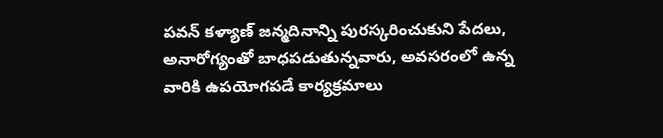పవన్ కళ్యాణ్ జన్మదినాన్ని పురస్కరించుకుని పేదలు, అనారోగ్యంతో బాధపడుతున్నవారు, అవసరంలో ఉన్న వారికి ఉపయోగపడే కార్యక్రమాలు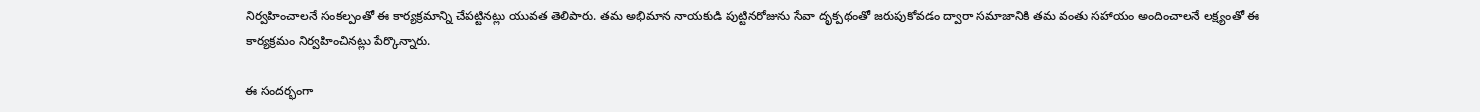నిర్వహించాలనే సంకల్పంతో ఈ కార్యక్రమాన్ని చేపట్టినట్లు యువత తెలిపారు. తమ అభిమాన నాయకుడి పుట్టినరోజును సేవా దృక్పథంతో జరుపుకోవడం ద్వారా సమాజానికి తమ వంతు సహాయం అందించాలనే లక్ష్యంతో ఈ కార్యక్రమం నిర్వహించినట్లు పేర్కొన్నారు.

ఈ సందర్భంగా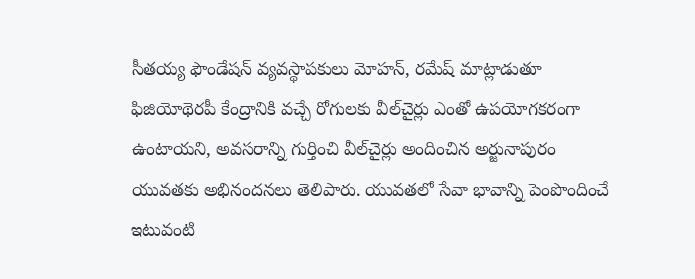సీతయ్య ఫౌండేషన్ వ్యవస్థాపకులు మోహన్, రమేష్ మాట్లాడుతూ ఫిజియోథెరపీ కేంద్రానికి వచ్చే రోగులకు వీల్‌చైర్లు ఎంతో ఉపయోగకరంగా ఉంటాయని, అవసరాన్ని గుర్తించి వీల్‌చైర్లు అందించిన అర్జునాపురం యువతకు అభినందనలు తెలిపారు. యువతలో సేవా భావాన్ని పెంపొందించే ఇటువంటి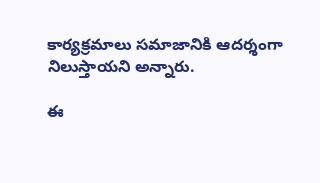కార్యక్రమాలు సమాజానికి ఆదర్శంగా నిలుస్తాయని అన్నారు.

ఈ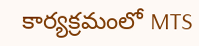కార్యక్రమంలో MTS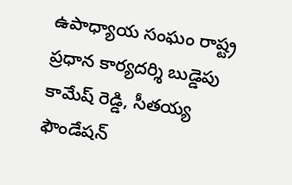ఉపాధ్యాయ సంఘం రాష్ట్ర ప్రధాన కార్యదర్శి బుడ్డెపు కామేష్ రెడ్డి, సీతయ్య ఫౌండేషన్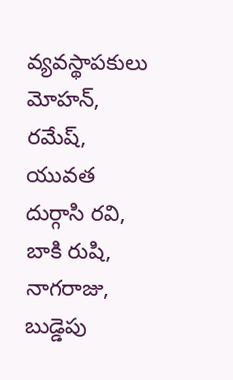వ్యవస్థాపకులు మోహన్, రమేష్, యువత దుర్గాసి రవి, బాకి రుషి, నాగరాజు, బుడ్డెపు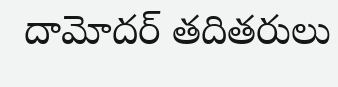దామోదర్ తదితరులు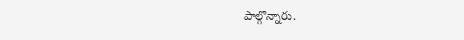పాల్గొన్నారు.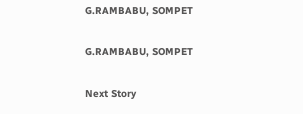G.RAMBABU, SOMPET

G.RAMBABU, SOMPET

Next Story